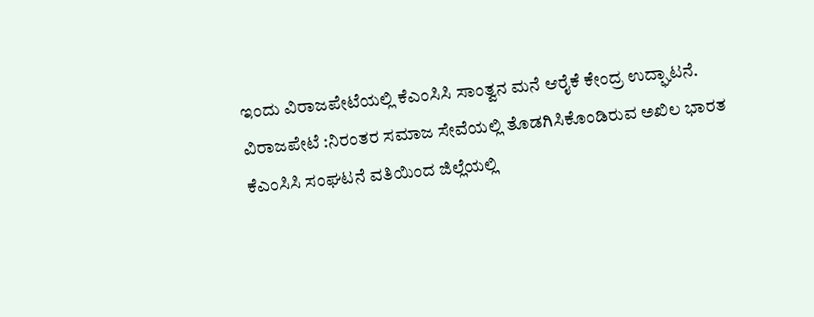ಇಂದು ವಿರಾಜಪೇಟೆಯಲ್ಲಿ ಕೆಎಂಸಿಸಿ ಸಾಂತ್ವನ ಮನೆ ಆರೈಕೆ ಕೇಂದ್ರ ಉದ್ಘಾಟನೆ.
ವಿರಾಜಪೇಟೆ :ನಿರಂತರ ಸಮಾಜ ಸೇವೆಯಲ್ಲಿ ತೊಡಗಿಸಿಕೊಂಡಿರುವ ಅಖಿಲ ಭಾರತ ಕೆಎಂಸಿಸಿ ಸಂಘಟನೆ ವತಿಯಿಂದ ಜಿಲ್ಲೆಯಲ್ಲಿ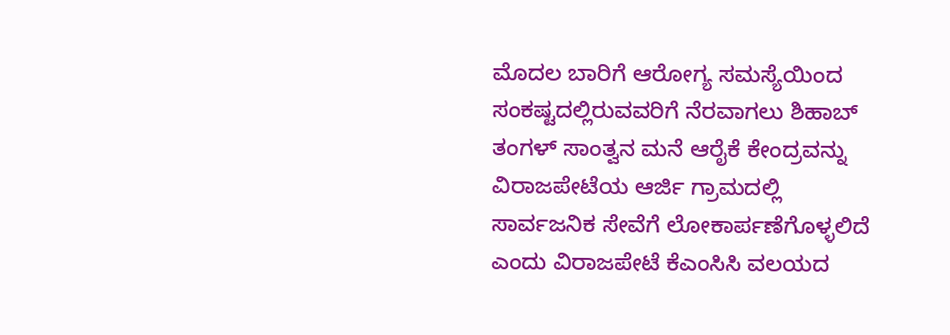ಮೊದಲ ಬಾರಿಗೆ ಆರೋಗ್ಯ ಸಮಸ್ಯೆಯಿಂದ ಸಂಕಷ್ಟದಲ್ಲಿರುವವರಿಗೆ ನೆರವಾಗಲು ಶಿಹಾಬ್ ತಂಗಳ್ ಸಾಂತ್ವನ ಮನೆ ಆರೈಕೆ ಕೇಂದ್ರವನ್ನು ವಿರಾಜಪೇಟೆಯ ಆರ್ಜಿ ಗ್ರಾಮದಲ್ಲಿ ಸಾರ್ವಜನಿಕ ಸೇವೆಗೆ ಲೋಕಾರ್ಪಣೆಗೊಳ್ಳಲಿದೆ ಎಂದು ವಿರಾಜಪೇಟೆ ಕೆಎಂಸಿಸಿ ವಲಯದ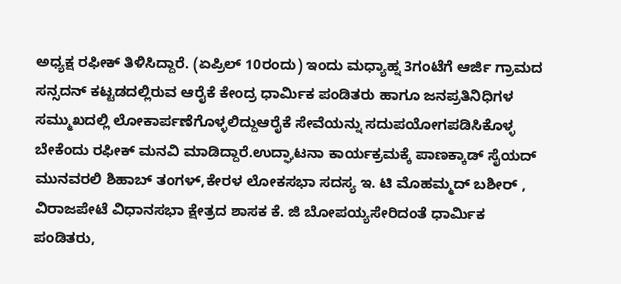ಅಧ್ಯಕ್ಷ ರಫೀಕ್ ತಿಳಿಸಿದ್ದಾರೆ. (ಏಪ್ರಿಲ್ 10ರಂದು) ಇಂದು ಮಧ್ಯಾಹ್ನ 3ಗಂಟೆಗೆ ಆರ್ಜಿ ಗ್ರಾಮದ ಸನ್ಸದನ್ ಕಟ್ಟಡದಲ್ಲಿರುವ ಆರೈಕೆ ಕೇಂದ್ರ ಧಾರ್ಮಿಕ ಪಂಡಿತರು ಹಾಗೂ ಜನಪ್ರತಿನಿಧಿಗಳ ಸಮ್ಮುಖದಲ್ಲಿ ಲೋಕಾರ್ಪಣೆಗೊಳ್ಳಲಿದ್ದುಆರೈಕೆ ಸೇವೆಯನ್ನು ಸದುಪಯೋಗಪಡಿಸಿಕೊಳ್ಳ ಬೇಕೆಂದು ರಫೀಕ್ ಮನವಿ ಮಾಡಿದ್ದಾರೆ.ಉದ್ಘಾಟನಾ ಕಾರ್ಯಕ್ರಮಕ್ಕೆ ಪಾಣಕ್ಕಾಡ್ ಸೈಯದ್ ಮುನವರಲಿ ಶಿಹಾಬ್ ತಂಗಳ್,ಕೇರಳ ಲೋಕಸಭಾ ಸದಸ್ಯ ಇ. ಟಿ ಮೊಹಮ್ಮದ್ ಬಶೀರ್ , ವಿರಾಜಪೇಟೆ ವಿಧಾನಸಭಾ ಕ್ಷೇತ್ರದ ಶಾಸಕ ಕೆ. ಜಿ ಬೋಪಯ್ಯಸೇರಿದಂತೆ ಧಾರ್ಮಿಕ ಪಂಡಿತರು,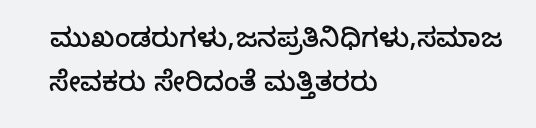ಮುಖಂಡರುಗಳು,ಜನಪ್ರತಿನಿಧಿಗಳು,ಸಮಾಜ ಸೇವಕರು ಸೇರಿದಂತೆ ಮತ್ತಿತರರು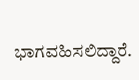ಭಾಗವಹಿಸಲಿದ್ದಾರೆ.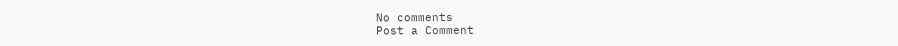No comments
Post a Comment